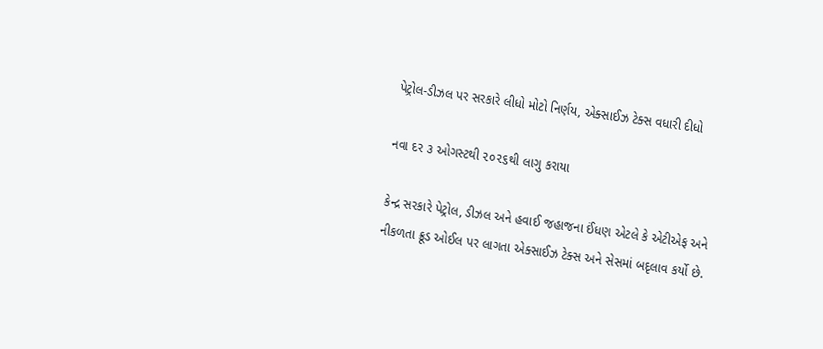પેટ્રોલ-ડીઝલ પર સરકારે લીધો મોટો નિર્ણય, એક્સાઈઝ ટેક્સ વધારી દીધો

નવા દર ૩ ઓગસ્ટથી ૨૦૨૬થી લાગુ કરાયા

કેન્દ્ર સરકારે પેટ્રોલ, ડીઝલ અને હવાઈ જહાજના ઈંધણ એટલે કે એટીએફ અને નીકળતા ક્રૂડ ઓઈલ પર લાગતા એક્સાઈઝ ટેક્સ અને સેસમાં બદૃલાવ કર્યો છે.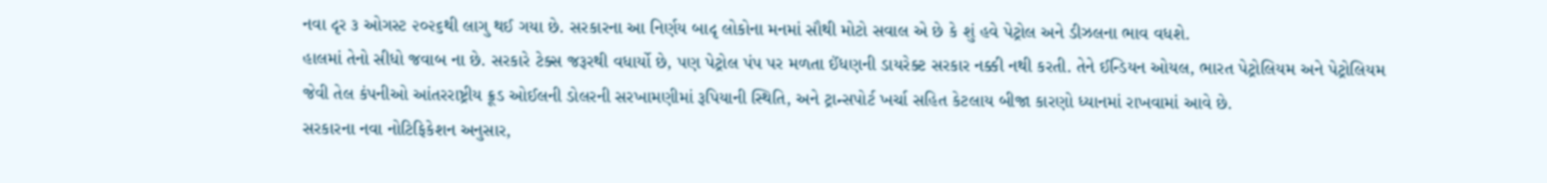નવા દૃર ૩ ઓગસ્ટ ૨૦૨૬થી લાગુ થઈ ગયા છે. સરકારના આ નિર્ણય બાદૃ લોકોના મનમાં સૌથી મોટો સવાલ એ છે કે શું હવે પેટ્રોલ અને ડીઝલના ભાવ વધશે.
હાલમાં તેનો સીધો જવાબ ના છે. સરકારે ટેક્સ જરૂરથી વધાર્યો છે, પણ પેટ્રોલ પંપ પર મળતા ઈંધણની ડાયરેક્ટ સરકાર નક્કી નથી કરતી. તેને ઈન્ડિયન ઓયલ, ભારત પેટ્રોલિયમ અને પેટ્રોલિયમ જેવી તેલ કંપનીઓ આંતરરાષ્ટ્રીય ક્રૂડ ઓઈલની ડોલરની સરખામણીમાં રૂપિયાની સ્થિતિ, અને ટ્રાન્સપોર્ટ ખર્ચા સહિત કેટલાય બીજા કારણો ધ્યાનમાં રાખવામાં આવે છે.
સરકારના નવા નોટિફિકેશન અનુસાર,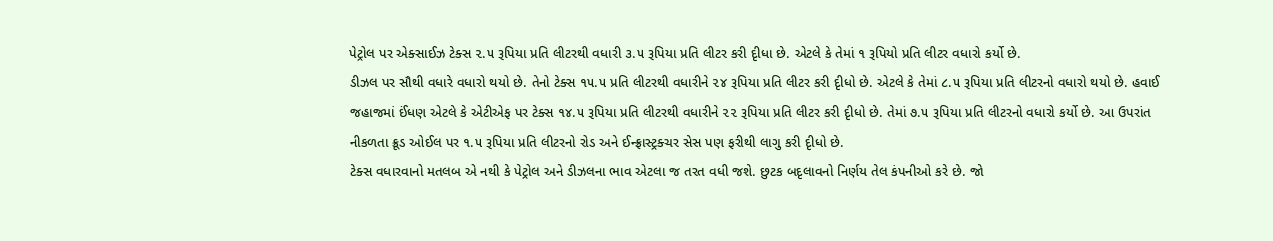પેટ્રોલ પર એક્સાઈઝ ટેક્સ ૨.૫ રૂપિયા પ્રતિ લીટરથી વધારી ૩.૫ રૂપિયા પ્રતિ લીટર કરી દૃીધા છે. એટલે કે તેમાં ૧ રૂપિયો પ્રતિ લીટર વધારો કર્યો છે.
ડીઝલ પર સૌથી વધારે વધારો થયો છે. તેનો ટેક્સ ૧૫.૫ પ્રતિ લીટરથી વધારીને ૨૪ રૂપિયા પ્રતિ લીટર કરી દૃીધો છે. એટલે કે તેમાં ૮.૫ રૂપિયા પ્રતિ લીટરનો વધારો થયો છે. હવાઈ જહાજમાં ઈંધણ એટલે કે એટીએફ પર ટેક્સ ૧૪.૫ રૂપિયા પ્રતિ લીટરથી વધારીને ૨૨ રૂપિયા પ્રતિ લીટર કરી દૃીધો છે. તેમાં ૭.૫ રૂપિયા પ્રતિ લીટરનો વધારો કર્યો છે. આ ઉપરાંત નીકળતા ક્રૂડ ઓઈલ પર ૧.૫ રૂપિયા પ્રતિ લીટરનો રોડ અને ઈન્ફ્રાસ્ટ્રક્ચર સેસ પણ ફરીથી લાગુ કરી દૃીધો છે.
ટેક્સ વધારવાનો મતલબ એ નથી કે પેટ્રોલ અને ડીઝલના ભાવ એટલા જ તરત વધી જશે. છુટક બદૃલાવનો નિર્ણય તેલ કંપનીઓ કરે છે. જો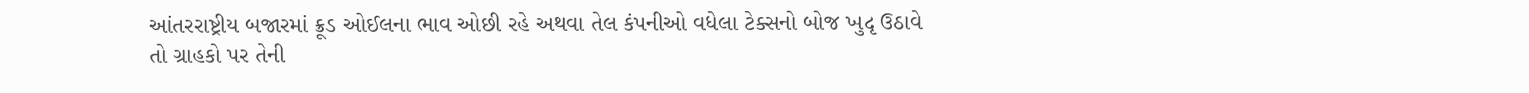આંતરરાષ્ટ્રીય બજારમાં ક્રૂડ ઓઈલના ભાવ ઓછી રહે અથવા તેલ કંપનીઓ વધેલા ટેક્સનો બોજ ખુદૃ ઉઠાવે તો ગ્રાહકો પર તેની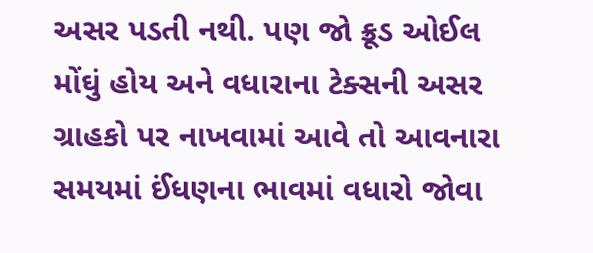અસર પડતી નથી. પણ જો ક્રૂડ ઓઈલ મોંઘું હોય અને વધારાના ટેક્સની અસર ગ્રાહકો પર નાખવામાં આવે તો આવનારા સમયમાં ઈંધણના ભાવમાં વધારો જોવા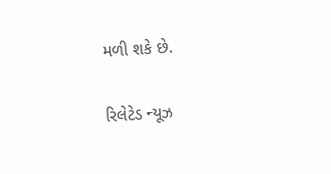મળી શકે છે.

રિલેટેડ ન્યૂઝ